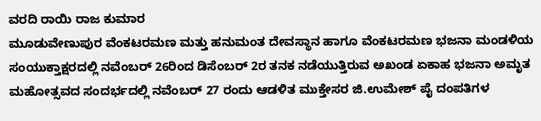ವರದಿ ರಾಯಿ ರಾಜ ಕುಮಾರ
ಮೂಡುವೇಣುಪುರ ವೆಂಕಟರಮಣ ಮತ್ತು ಹನುಮಂತ ದೇವಸ್ಥಾನ ಹಾಗೂ ವೆಂಕಟರಮಣ ಭಜನಾ ಮಂಡಳಿಯ ಸಂಯುಕ್ತಾಕ್ಷರದಲ್ಲಿ ನವೆಂಬರ್ 26ರಿಂದ ಡಿಸೆಂಬರ್ 2ರ ತನಕ ನಡೆಯುತ್ತಿರುವ ಅಖಂಡ ಏಕಾಹ ಭಜನಾ ಅಮೃತ ಮಹೋತ್ಸವದ ಸಂದರ್ಭದಲ್ಲಿ ನವೆಂಬರ್ 27 ರಂದು ಆಡಳಿತ ಮುಕ್ತೇಸರ ಜಿ.ಉಮೇಶ್ ಪೈ ದಂಪತಿಗಳ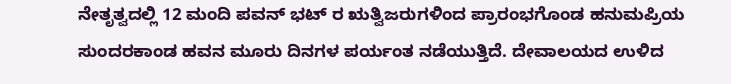ನೇತೃತ್ವದಲ್ಲಿ 12 ಮಂದಿ ಪವನ್ ಭಟ್ ರ ಋತ್ವಿಜರುಗಳಿಂದ ಪ್ರಾರಂಭಗೊಂಡ ಹನುಮಪ್ರಿಯ ಸುಂದರಕಾಂಡ ಹವನ ಮೂರು ದಿನಗಳ ಪರ್ಯಂತ ನಡೆಯುತ್ತಿದೆ. ದೇವಾಲಯದ ಉಳಿದ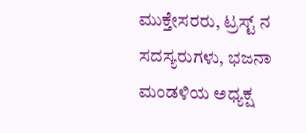ಮುಕ್ತೇಸರರು, ಟ್ರಸ್ಟ್ ನ ಸದಸ್ಯರುಗಳು, ಭಜನಾ ಮಂಡಳಿಯ ಅಧ್ಯಕ್ಷ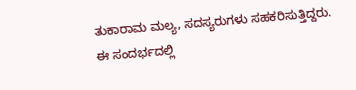ತುಕಾರಾಮ ಮಲ್ಯ, ಸದಸ್ಯರುಗಳು ಸಹಕರಿಸುತ್ತಿದ್ದರು.
ಈ ಸಂದರ್ಭದಲ್ಲಿ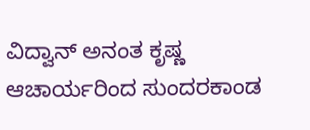ವಿದ್ವಾನ್ ಅನಂತ ಕೃಷ್ಣ ಆಚಾರ್ಯರಿಂದ ಸುಂದರಕಾಂಡ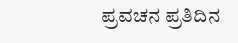ಪ್ರವಚನ ಪ್ರತಿದಿನ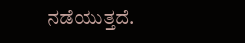ನಡೆಯುತ್ತದೆ.